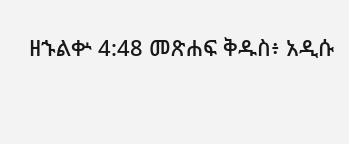ዘኁልቍ 4:48 መጽሐፍ ቅዱስ፥ አዲሱ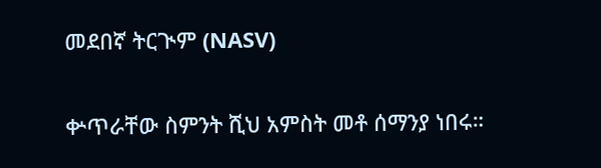መደበኛ ትርጒም (NASV)

ቍጥራቸው ስምንት ሺህ አምስት መቶ ሰማንያ ነበሩ።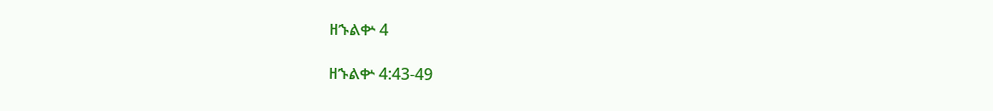ዘኁልቍ 4

ዘኁልቍ 4:43-49